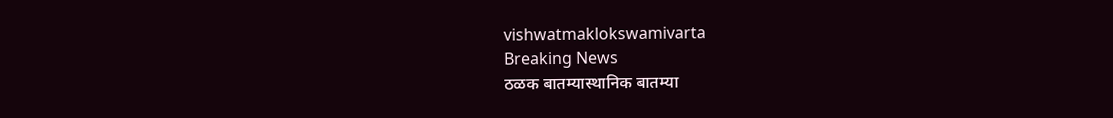vishwatmaklokswamivarta
Breaking News
ठळक बातम्यास्थानिक बातम्या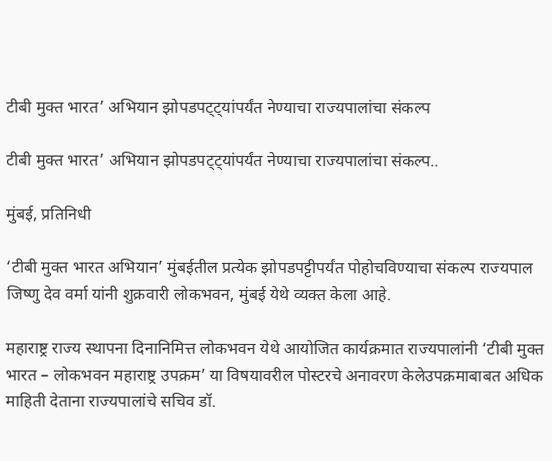टीबी मुक्त भारत’ अभियान झोपडपट्ट्यांपर्यंत नेण्याचा राज्यपालांचा संकल्प

टीबी मुक्त भारत’ अभियान झोपडपट्ट्यांपर्यंत नेण्याचा राज्यपालांचा संकल्प..

मुंबई, प्रतिनिधी

‘टीबी मुक्त भारत अभियान’ मुंबईतील प्रत्येक झोपडपट्टीपर्यंत पोहोचविण्याचा संकल्प राज्यपाल जिष्णु देव वर्मा यांनी शुक्रवारी लोकभवन, मुंबई येथे व्यक्त केला आहे.

महाराष्ट्र राज्य स्थापना दिनानिमित्त लोकभवन येथे आयोजित कार्यक्रमात राज्यपालांनी ‘टीबी मुक्त भारत – लोकभवन महाराष्ट्र उपक्रम’ या विषयावरील पोस्टरचे अनावरण केलेउपक्रमाबाबत अधिक माहिती देताना राज्यपालांचे सचिव डॉ.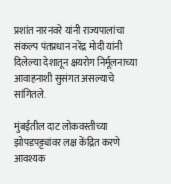प्रशांत नारनवरे यांनी राज्यपालांचा संकल्प पंतप्रधान नरेंद्र मोदी यांनी दिलेल्या देशातून क्षयरोग निर्मूलनाच्या आवाहनाशी सुसंगत असल्याचे सांगितले.

मुंबईतील दाट लोकवस्तीच्या झोपडपट्ट्यांवर लक्ष केंद्रित करणे आवश्यक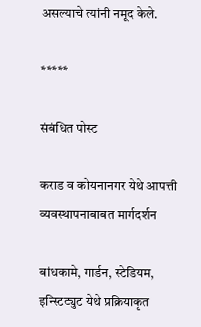असल्याचे त्यांनी नमूद केले.

*****

संबंधित पोस्ट

कराड व कोयनानगर येथे आपत्ती व्यवस्थापनाबाबत मार्गदर्शन

बांधकामे, गार्डन, स्टेडियम, इन्स्टिट्युट येथे प्रक्रियाकृत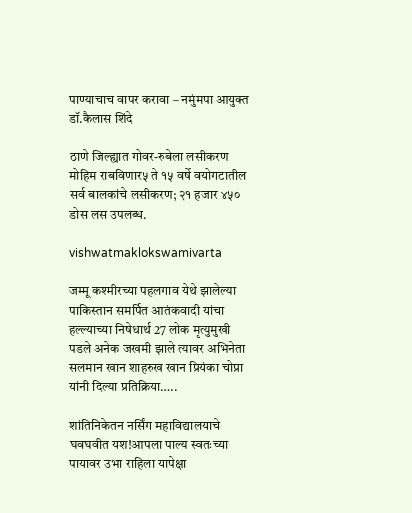पाण्याचाच वापर करावा – नमुंमपा आयुक्त डॉ.कैलास शिंदे

ठाणे जिल्ह्यात गोवर-रुबेला लसीकरण मोहिम राबविणार५ ते १५ वर्षे वयोगटातील सर्व बालकांचे लसीकरण; २१ हजार ४५० डोस लस उपलब्ध.

vishwatmaklokswamivarta

जम्मू कश्मीरच्या पहलगाव येथे झालेल्या पाकिस्तान समर्पित आतंकवादी यांचा हल्ल्याच्या निषेधार्थ 27 लोक मृत्युमुखी पडले अनेक जखमी झाले त्यावर अभिनेता सलमान खान शाहरुख खान प्रियंका चोप्रा यांनी दिल्या प्रतिक्रिया…..

शांतिनिकेतन नर्सिंग महाविद्यालयाचे घवघवीत यश!आपला पाल्य स्वतःच्या पायावर उभा राहिला यापेक्षा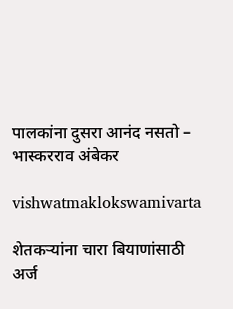पालकांना दुसरा आनंद नसतो – भास्करराव अंबेकर

vishwatmaklokswamivarta

शेतकऱ्यांना चारा बियाणांसाठी अर्ज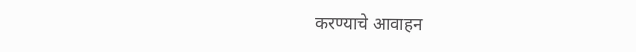करण्याचे आवाहन